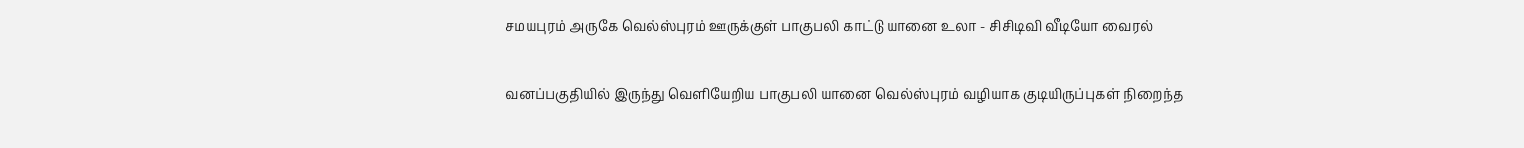சமயபுரம் அருகே வெல்ஸ்புரம் ஊருக்குள் பாகுபலி காட்டு யானை உலா - சிசிடிவி வீடியோ வைரல்

வனப்பகுதியில் இருந்து வெளியேறிய பாகுபலி யானை வெல்ஸ்புரம் வழியாக குடியிருப்புகள் நிறைந்த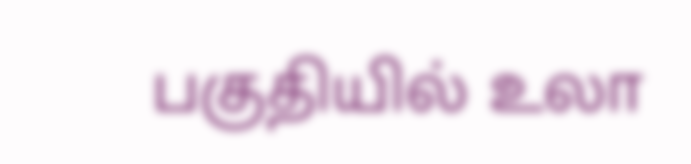பகுதியில் உலா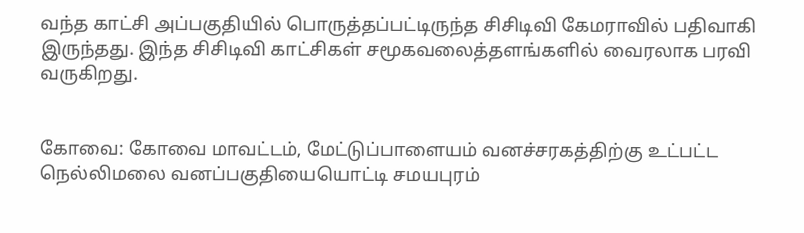வந்த காட்சி அப்பகுதியில் பொருத்தப்பட்டிருந்த சிசிடிவி கேமராவில் பதிவாகி இருந்தது. இந்த சிசிடிவி காட்சிகள் சமூகவலைத்தளங்களில் வைரலாக பரவி வருகிறது.


கோவை: கோவை மாவட்டம், மேட்டுப்பாளையம் வனச்சரகத்திற்கு உட்பட்ட நெல்லிமலை வனப்பகுதியையொட்டி சமயபுரம்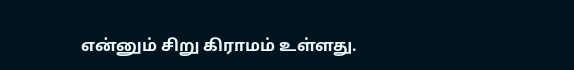என்னும் சிறு கிராமம் உள்ளது.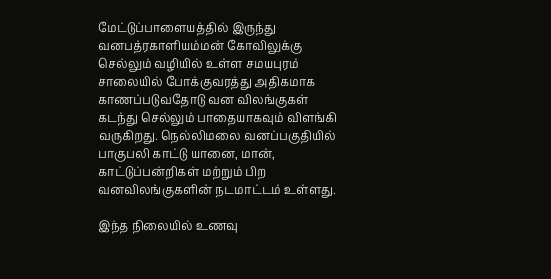மேட்டுப்பாளையத்தில் இருந்து வனபத்ரகாளியம்மன் கோவிலுக்கு செல்லும் வழியில் உள்ள சமயபுரம் சாலையில் போக்குவரத்து அதிகமாக காணப்படுவதோடு வன விலங்குகள் கடந்து செல்லும் பாதையாகவும் விளங்கி வருகிறது. நெல்லிமலை வனப்பகுதியில் பாகுபலி காட்டு யானை, மான், காட்டுப்பன்றிகள் மற்றும் பிற வனவிலங்குகளின் நடமாட்டம் உள்ளது.

இந்த நிலையில் உணவு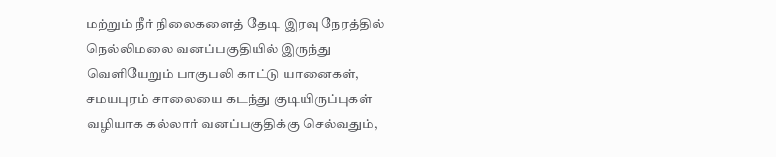மற்றும் நீர் நிலைகளைத் தேடி இரவு நேரத்தில் நெல்லிமலை வனப்பகுதியில் இருந்து வெளியேறும் பாகுபலி காட்டு யானைகள், சமயபுரம் சாலையை கடந்து குடியிருப்புகள் வழியாக கல்லார் வனப்பகுதிக்கு செல்வதும்,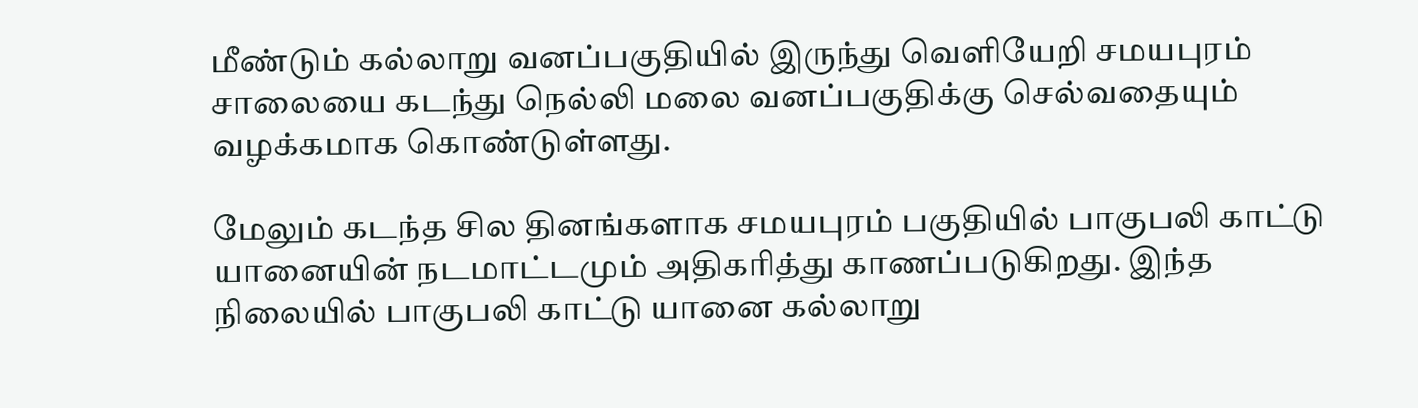மீண்டும் கல்லாறு வனப்பகுதியில் இருந்து வெளியேறி சமயபுரம் சாலையை கடந்து நெல்லி மலை வனப்பகுதிக்கு செல்வதையும் வழக்கமாக கொண்டுள்ளது.

மேலும் கடந்த சில தினங்களாக சமயபுரம் பகுதியில் பாகுபலி காட்டு யானையின் நடமாட்டமும் அதிகரித்து காணப்படுகிறது. இந்த நிலையில் பாகுபலி காட்டு யானை கல்லாறு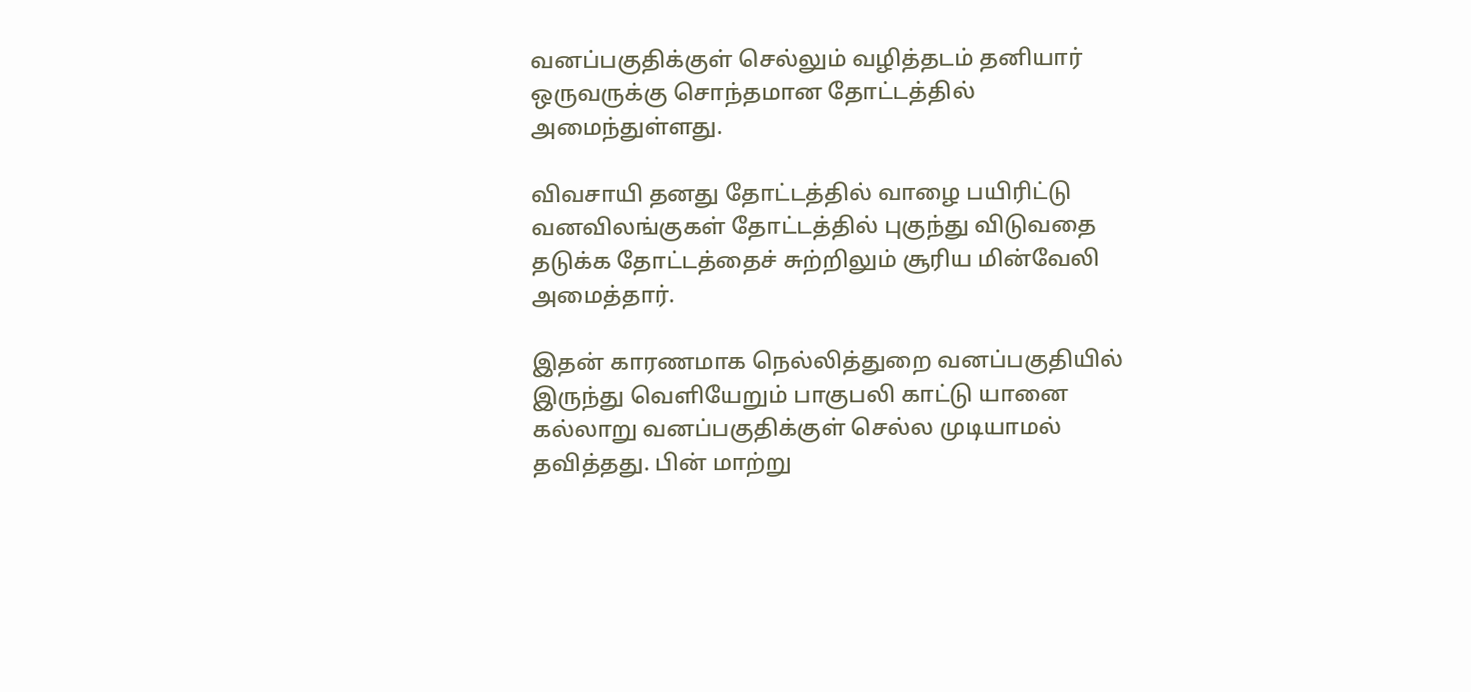வனப்பகுதிக்குள் செல்லும் வழித்தடம் தனியார் ஒருவருக்கு சொந்தமான தோட்டத்தில் அமைந்துள்ளது.

விவசாயி தனது தோட்டத்தில் வாழை பயிரிட்டு வனவிலங்குகள் தோட்டத்தில் புகுந்து விடுவதை தடுக்க தோட்டத்தைச் சுற்றிலும் சூரிய மின்வேலி அமைத்தார்.

இதன் காரணமாக நெல்லித்துறை வனப்பகுதியில் இருந்து வெளியேறும் பாகுபலி காட்டு யானை கல்லாறு வனப்பகுதிக்குள் செல்ல முடியாமல் தவித்தது. பின் மாற்று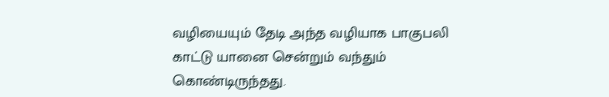வழியையும் தேடி அந்த வழியாக பாகுபலி காட்டு யானை சென்றும் வந்தும் கொண்டிருந்தது.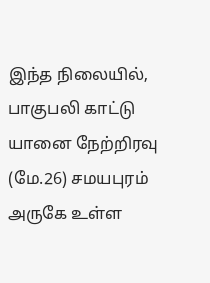இந்த நிலையில், பாகுபலி காட்டு யானை நேற்றிரவு (மே.26) சமயபுரம் அருகே உள்ள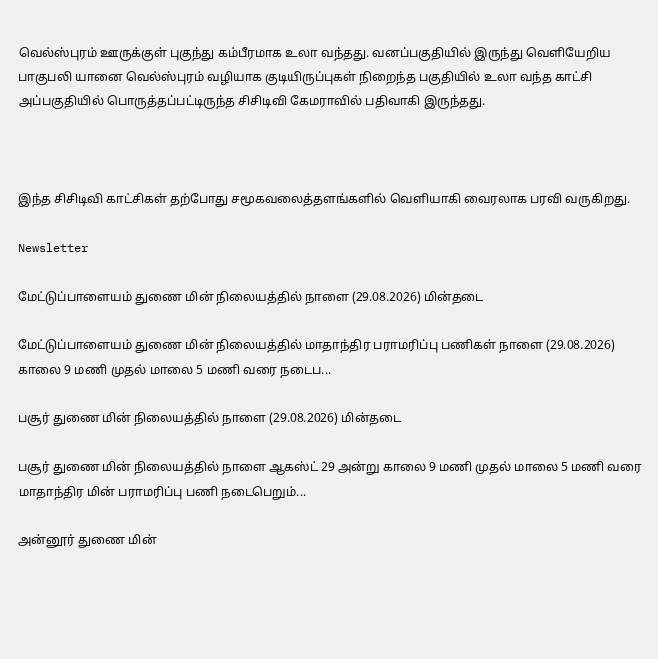வெல்ஸ்புரம் ஊருக்குள் புகுந்து கம்பீரமாக உலா வந்தது. வனப்பகுதியில் இருந்து வெளியேறிய பாகுபலி யானை வெல்ஸ்புரம் வழியாக குடியிருப்புகள் நிறைந்த பகுதியில் உலா வந்த காட்சி அப்பகுதியில் பொருத்தப்பட்டிருந்த சிசிடிவி கேமராவில் பதிவாகி இருந்தது.



இந்த சிசிடிவி காட்சிகள் தற்போது சமூகவலைத்தளங்களில் வெளியாகி வைரலாக பரவி வருகிறது.

Newsletter

மேட்டுப்பாளையம் துணை மின் நிலையத்தில் நாளை (29.08.2026) மின்தடை

மேட்டுப்பாளையம் துணை மின் நிலையத்தில் மாதாந்திர பராமரிப்பு பணிகள் நாளை (29.08.2026) காலை 9 மணி முதல் மாலை 5 மணி வரை நடைப...

பசூர் துணை மின் நிலையத்தில் நாளை (29.08.2026) மின்தடை

பசூர் துணை மின் நிலையத்தில் நாளை ஆகஸ்ட் 29 அன்று காலை 9 மணி முதல் மாலை 5 மணி வரை மாதாந்திர மின் பராமரிப்பு பணி நடைபெறும்...

அன்னூர் துணை மின்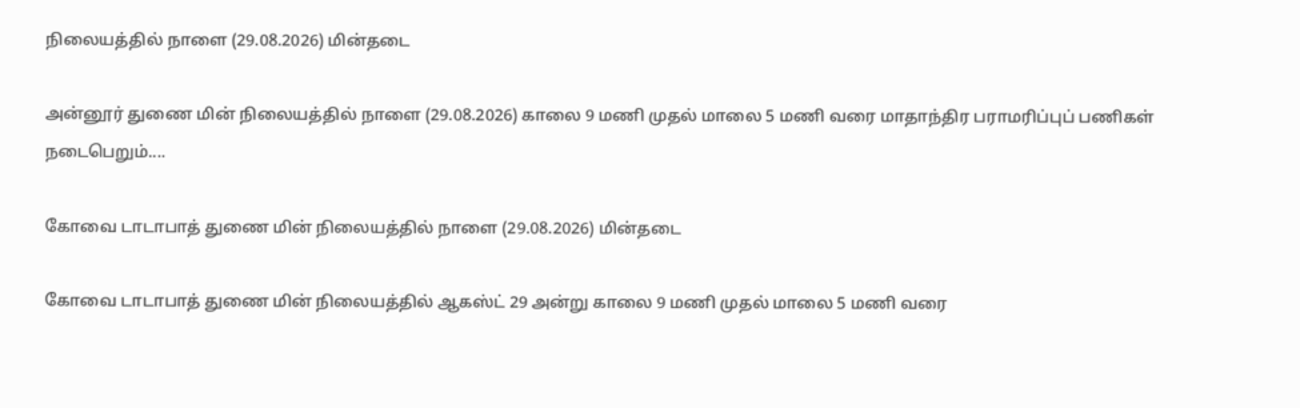நிலையத்தில் நாளை (29.08.2026) மின்தடை

அன்னூர் துணை மின் நிலையத்தில் நாளை (29.08.2026) காலை 9 மணி முதல் மாலை 5 மணி வரை மாதாந்திர பராமரிப்புப் பணிகள் நடைபெறும்....

கோவை டாடாபாத் துணை மின் நிலையத்தில் நாளை (29.08.2026) மின்தடை

கோவை டாடாபாத் துணை மின் நிலையத்தில் ஆகஸ்ட் 29 அன்று காலை 9 மணி முதல் மாலை 5 மணி வரை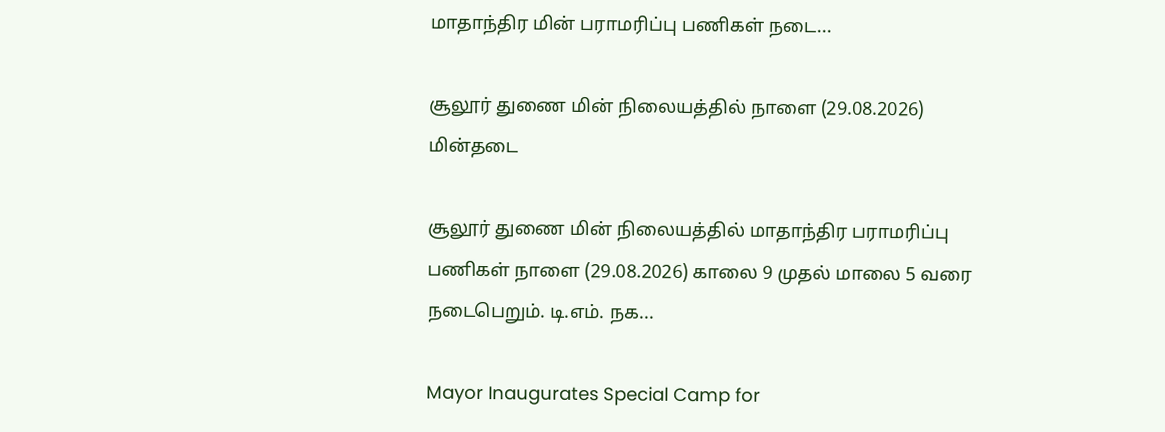மாதாந்திர மின் பராமரிப்பு பணிகள் நடை...

சூலூர் துணை மின் நிலையத்தில் நாளை (29.08.2026) மின்தடை

சூலூர் துணை மின் நிலையத்தில் மாதாந்திர பராமரிப்பு பணிகள் நாளை (29.08.2026) காலை 9 முதல் மாலை 5 வரை நடைபெறும். டி.எம். நக...

Mayor Inaugurates Special Camp for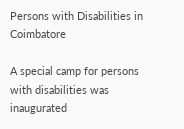Persons with Disabilities in Coimbatore

A special camp for persons with disabilities was inaugurated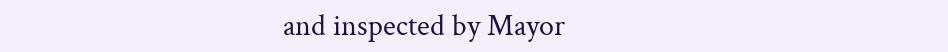and inspected by Mayor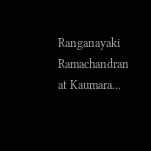Ranganayaki Ramachandran at Kaumara...